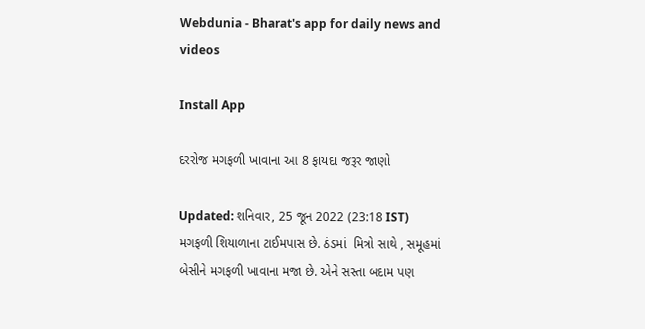Webdunia - Bharat's app for daily news and videos

Install App

દરરોજ મગફળી ખાવાના આ 8 ફાયદા જરૂર જાણો

Updated: શનિવાર, 25 જૂન 2022 (23:18 IST)
મગફળી શિયાળાના ટાઈમપાસ છે. ઠંડમાં  મિત્રો સાથે , સમૂહમાં બેસીને મગફળી ખાવાના મજા છે. એને સસ્તા બદામ પણ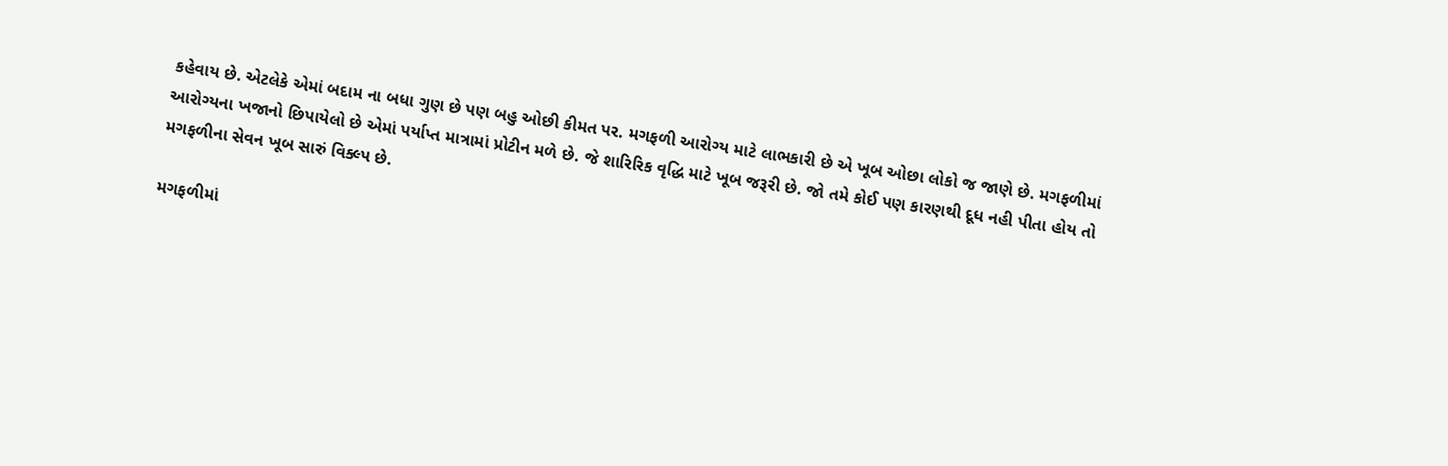કહેવાય છે. એટલેકે એમાં બદામ ના બધા ગુણ છે પણ બહુ ઓછી કીમત પર. મગફળી આરોગ્ય માટે લાભકારી છે એ ખૂબ ઓછા લોકો જ જાણે છે. મગફળીમાં આરોગ્યના ખજાનો છિપાયેલો છે એમાં પર્યાપ્ત માત્રામાં પ્રોટીન મળે છે. જે શારિરિક વૃદ્ધિ માટે ખૂબ જરૂરી છે. જો તમે કોઈ પણ કારણથી દૂધ નહી પીતા હોય તો મગફળીના સેવન ખૂબ સારું વિક્લ્પ છે.

મગફળીમાં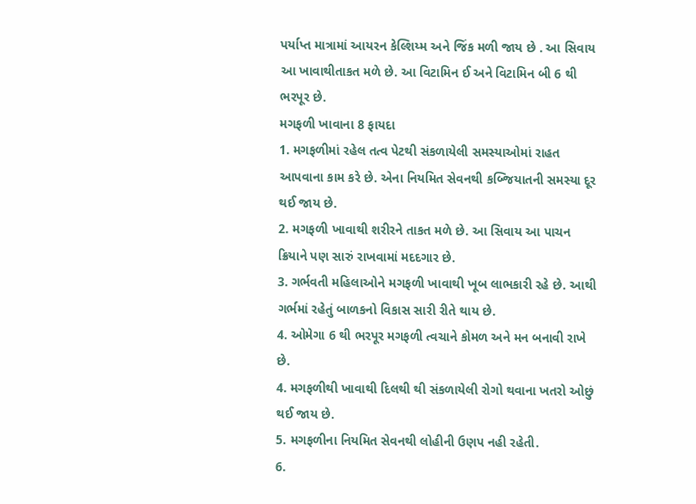પર્યાપ્ત માત્રામાં આયરન કેલ્શિય્મ અને જિંક મળી જાય છે . આ સિવાય આ ખાવાથીતાકત મળે છે. આ વિટામિન ઈ અને વિટામિન બી 6 થી ભરપૂર છે.
મગફળી ખાવાના 8 ફાયદા
1. મગફળીમાં રહેલ તત્વ પેટથી સંકળાયેલી સમસ્યાઓમાં રાહત આપવાના કામ કરે છે. એના નિયમિત સેવનથી કબ્જિયાતની સમસ્યા દૂર થઈ જાય છે.
2. મગફળી ખાવાથી શરીરને તાકત મળે છે. આ સિવાય આ પાચન ક્રિયાને પણ સારું રાખવામાં મદદગાર છે.
3. ગર્ભવતી મહિલાઓને મગફળી ખાવાથી ખૂબ લાભકારી રહે છે. આથી ગર્ભમાં રહેતું બાળકનો વિકાસ સારી રીતે થાય છે.
4. ઓમેગા 6 થી ભરપૂર મગફળી ત્વચાને કોમળ અને મન બનાવી રાખે છે.
4. મગફળીથી ખાવાથી દિલથી થી સંકળાયેલી રોગો થવાના ખતરો ઓછું થઈ જાય છે.
5. મગફળીના નિયમિત સેવનથી લોહીની ઉણપ નહી રહેતી.
6.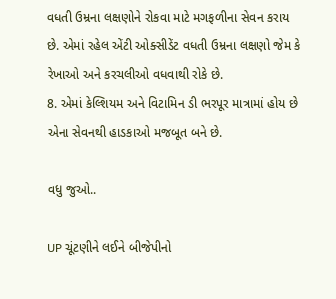વધતી ઉમ્રના લક્ષણોને રોકવા માટે મગફળીના સેવન કરાય છે. એમાં રહેલ એંટી ઓક્સીડેંટ વધતી ઉમ્રના લક્ષણો જેમ કે રેખાઓ અને કરચલીઓ વધવાથી રોકે છે.
8. એમાં કેલ્શિયમ અને વિટામિન ડી ભરપૂર માત્રામાં હોય છે એના સેવનથી હાડકાઓ મજબૂત બને છે.

વધુ જુઓ..

UP ચૂંટણીને લઈને બીજેપીનો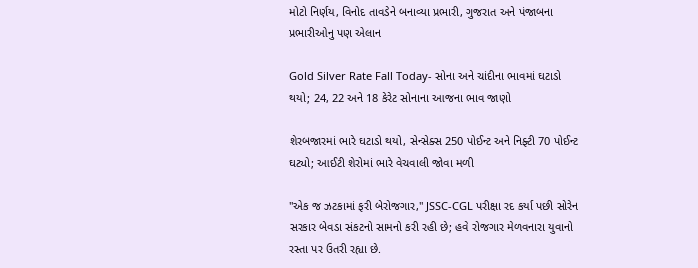મોટો નિર્ણય, વિનોદ તાવડેને બનાવ્યા પ્રભારી, ગુજરાત અને પંજાબના પ્રભારીઓનુ પણ એલાન

Gold Silver Rate Fall Today- સોના અને ચાંદીના ભાવમાં ઘટાડો થયો; 24, 22 અને 18 કેરેટ સોનાના આજના ભાવ જાણો

શેરબજારમાં ભારે ઘટાડો થયો, સેન્સેક્સ 250 પોઈન્ટ અને નિફ્ટી 70 પોઈન્ટ ઘટ્યો; આઈટી શેરોમાં ભારે વેચવાલી જોવા મળી

"એક જ ઝટકામાં ફરી બેરોજગાર," JSSC-CGL પરીક્ષા રદ કર્યા પછી સોરેન સરકાર બેવડા સંકટનો સામનો કરી રહી છે; હવે રોજગાર મેળવનારા યુવાનો રસ્તા પર ઉતરી રહ્યા છે.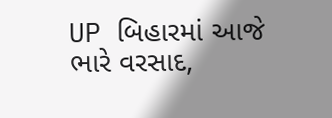UP બિહારમાં આજે ભારે વરસાદ,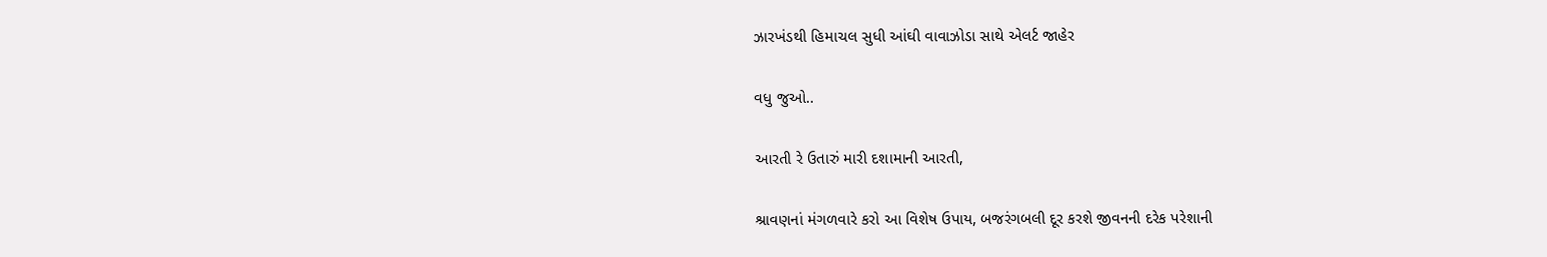ઝારખંડથી હિમાચલ સુધી આંઘી વાવાઝોડા સાથે એલર્ટ જાહેર

વધુ જુઓ..

આરતી રે ઉતારું મારી દશામાની આરતી,

શ્રાવણનાં મંગળવારે કરો આ વિશેષ ઉપાય, બજરંગબલી દૂર કરશે જીવનની દરેક પરેશાની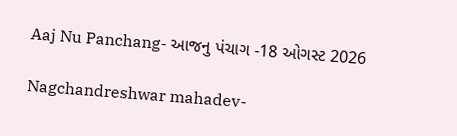Aaj Nu Panchang- આજનુ પંચાગ -18 ઓગસ્ટ 2026

Nagchandreshwar mahadev-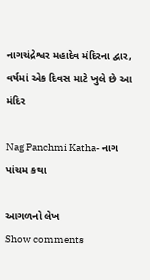નાગચંદ્રેશ્વર મહાદેવ મંદિરના દ્વાર, વર્ષમાં એક દિવસ માટે ખુલે છે આ મંદિર

Nag Panchmi Katha- નાગ પાંચમ કથા

આગળનો લેખ
Show comments